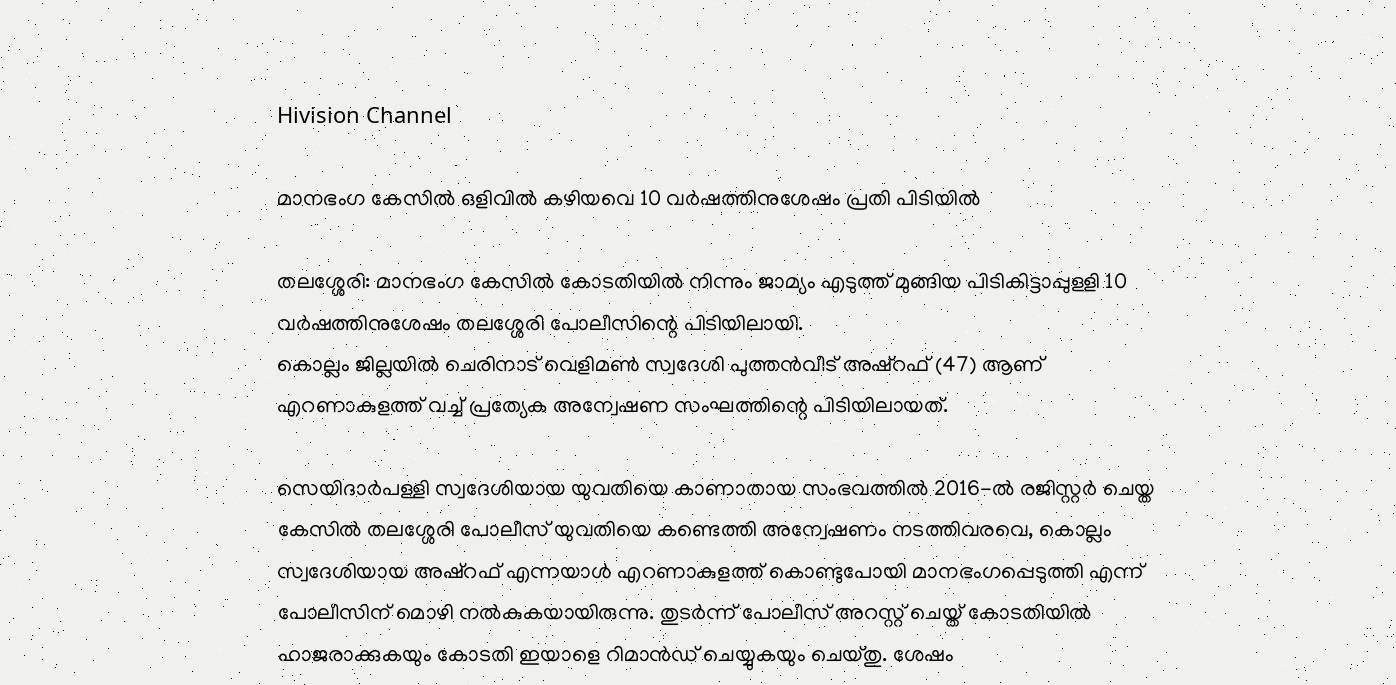Hivision Channel

മാനഭംഗ കേസില്‍ ഒളിവില്‍ കഴിയവെ 10 വര്‍ഷത്തിനുശേഷം പ്രതി പിടിയില്‍

തലശ്ശേരി: മാനഭംഗ കേസില്‍ കോടതിയില്‍ നിന്നും ജാമ്യം എടുത്ത് മുങ്ങിയ പിടികിട്ടാപ്പുള്ളി 10 വര്‍ഷത്തിനുശേഷം തലശ്ശേരി പോലീസിന്റെ പിടിയിലായി.
കൊല്ലം ജില്ലയില്‍ ചെരിനാട് വെളിമണ്‍ സ്വദേശി പുത്തന്‍വീട് അഷ്‌റഫ് (47) ആണ് എറണാകുളത്ത് വച്ച് പ്രത്യേക അന്വേഷണ സംഘത്തിന്റെ പിടിയിലായത്.

സെയിദാര്‍പള്ളി സ്വദേശിയായ യുവതിയെ കാണാതായ സംഭവത്തില്‍ 2016-ല്‍ രജിസ്റ്റര്‍ ചെയ്ത കേസില്‍ തലശ്ശേരി പോലീസ് യുവതിയെ കണ്ടെത്തി അന്വേഷണം നടത്തിവരവെ, കൊല്ലം സ്വദേശിയായ അഷ്‌റഫ് എന്നയാള്‍ എറണാകുളത്ത് കൊണ്ടുപോയി മാനഭംഗപ്പെടുത്തി എന്ന് പോലീസിന് മൊഴി നല്‍കുകയായിരുന്നു. തുടര്‍ന്ന് പോലീസ് അറസ്റ്റ് ചെയ്ത് കോടതിയില്‍ ഹാജരാക്കുകയും കോടതി ഇയാളെ റിമാന്‍ഡ് ചെയ്യുകയും ചെയ്തു. ശേഷം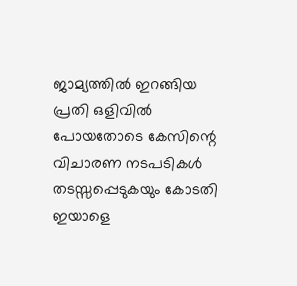ജാമ്യത്തില്‍ ഇറങ്ങിയ പ്രതി ഒളിവില്‍ പോയതോടെ കേസിന്റെ വിചാരണ നടപടികള്‍ തടസ്സപ്പെടുകയും കോടതി ഇയാളെ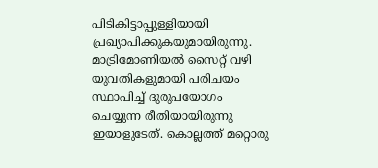പിടികിട്ടാപ്പുള്ളിയായി പ്രഖ്യാപിക്കുകയുമായിരുന്നു.
മാട്രിമോണിയല്‍ സൈറ്റ് വഴി യുവതികളുമായി പരിചയം സ്ഥാപിച്ച് ദുരുപയോഗം ചെയ്യുന്ന രീതിയായിരുന്നു ഇയാളുടേത്. കൊല്ലത്ത് മറ്റൊരു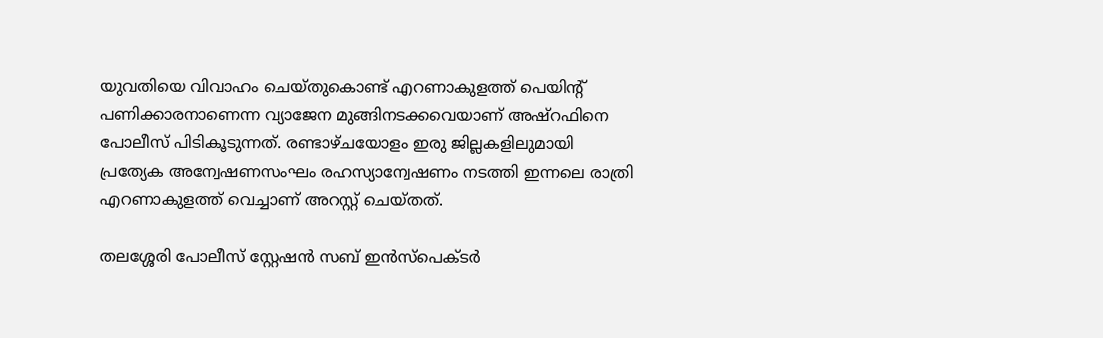യുവതിയെ വിവാഹം ചെയ്തുകൊണ്ട് എറണാകുളത്ത് പെയിന്റ് പണിക്കാരനാണെന്ന വ്യാജേന മുങ്ങിനടക്കവെയാണ് അഷ്‌റഫിനെ പോലീസ് പിടികൂടുന്നത്. രണ്ടാഴ്ചയോളം ഇരു ജില്ലകളിലുമായി പ്രത്യേക അന്വേഷണസംഘം രഹസ്യാന്വേഷണം നടത്തി ഇന്നലെ രാത്രി എറണാകുളത്ത് വെച്ചാണ് അറസ്റ്റ് ചെയ്തത്.

തലശ്ശേരി പോലീസ് സ്റ്റേഷന്‍ സബ് ഇന്‍സ്‌പെക്ടര്‍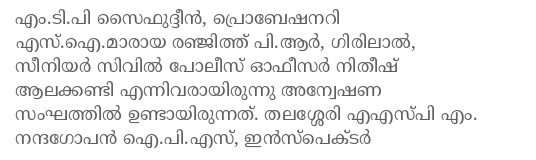എം.ടി.പി സൈഫുദ്ദീന്‍, പ്രൊബേഷനറി എസ്.ഐ.മാരായ രഞ്ജിത്ത് പി.ആര്‍, ഗിരിലാല്‍, സീനിയര്‍ സിവില്‍ പോലീസ് ഓഫീസര്‍ നിതീഷ് ആലക്കണ്ടി എന്നിവരായിരുന്നു അന്വേഷണ സംഘത്തില്‍ ഉണ്ടായിരുന്നത്. തലശ്ശേരി എഎസ്പി എം. നന്ദഗോപന്‍ ഐ.പി.എസ്, ഇന്‍സ്‌പെക്ടര്‍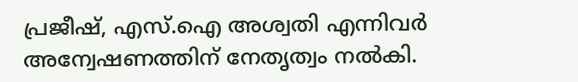പ്രജീഷ്, എസ്.ഐ അശ്വതി എന്നിവര്‍ അന്വേഷണത്തിന് നേതൃത്വം നല്‍കി.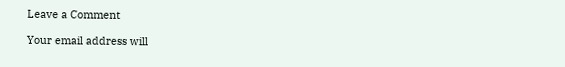Leave a Comment

Your email address will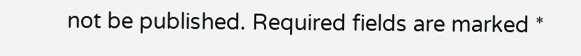not be published. Required fields are marked *